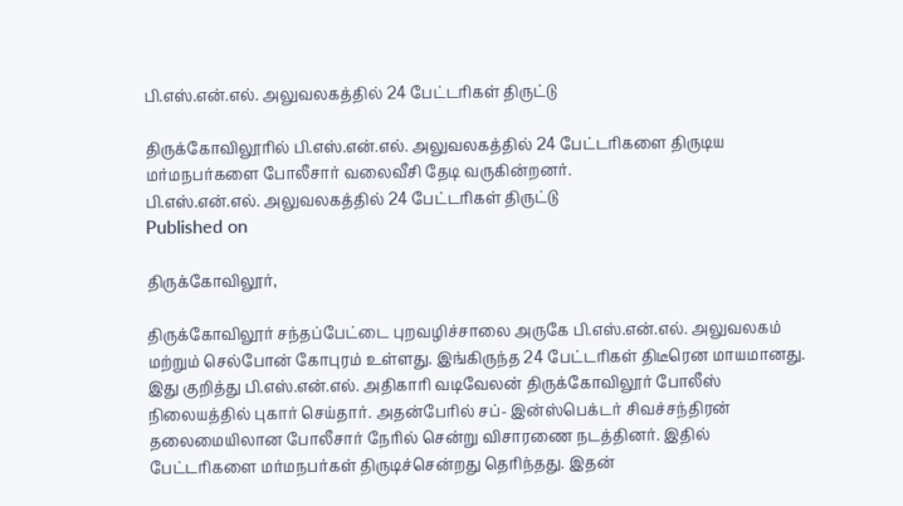பி.எஸ்.என்.எல். அலுவலகத்தில் 24 பேட்டரிகள் திருட்டு

திருக்கோவிலூரில் பி.எஸ்.என்.எல். அலுவலகத்தில் 24 பேட்டரிகளை திருடிய மர்மநபர்களை போலீசார் வலைவீசி தேடி வருகின்றனர்.
பி.எஸ்.என்.எல். அலுவலகத்தில் 24 பேட்டரிகள் திருட்டு
Published on

திருக்கோவிலூர்,

திருக்கோவிலூர் சந்தப்பேட்டை புறவழிச்சாலை அருகே பி.எஸ்.என்.எல். அலுவலகம் மற்றும் செல்போன் கோபுரம் உள்ளது. இங்கிருந்த 24 பேட்டரிகள் திடீரென மாயமானது. இது குறித்து பி.எஸ்.என்.எல். அதிகாரி வடிவேலன் திருக்கோவிலூர் போலீஸ் நிலையத்தில் புகார் செய்தார். அதன்பேரில் சப்- இன்ஸ்பெக்டர் சிவச்சந்திரன் தலைமையிலான போலீசார் நேரில் சென்று விசாரணை நடத்தினர். இதில் பேட்டரிகளை மர்மநபர்கள் திருடிச்சென்றது தெரிந்தது. இதன்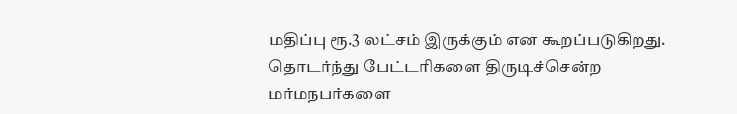மதிப்பு ரூ.3 லட்சம் இருக்கும் என கூறப்படுகிறது. தொடர்ந்து பேட்டரிகளை திருடிச்சென்ற மர்மநபர்களை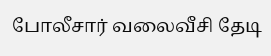போலீசார் வலைவீசி தேடி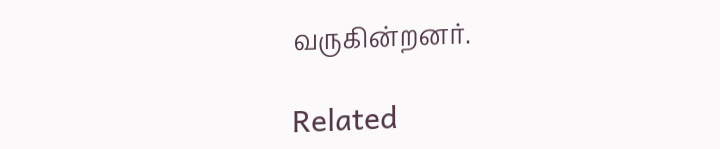வருகின்றனர்.

Related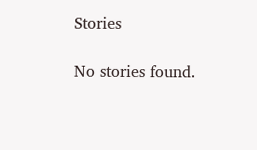Stories

No stories found.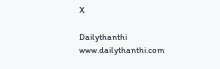X

Dailythanthi
www.dailythanthi.com